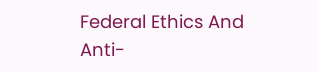Federal Ethics And Anti-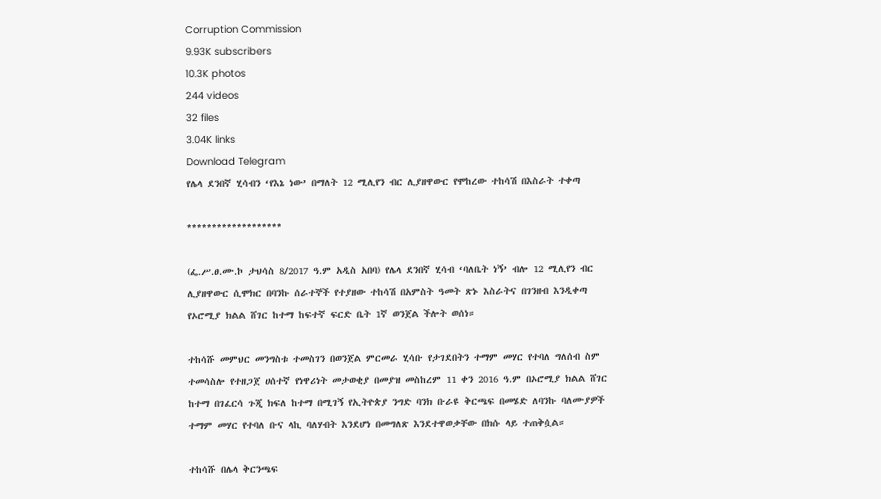Corruption Commission
9.93K subscribers
10.3K photos
244 videos
32 files
3.04K links
Download Telegram
የሌላ ደንበኛ ሂሳብን ‘የእኔ ነው’ በማለት 12 ሚሊየን ብር ሊያዘዋውር የሞከረው ተከሳሽ በእስራት ተቀጣ

*******************

(ፌ.ሥ.ፀ.ሙ.ኮ ታህሳስ 8/2017 ዓ.ም አዲስ አበባ) የሌላ ደንበኛ ሂሳብ ‘ባለቤት ነኝ’ ብሎ 12 ሚሊየን ብር ሊያዘዋውር ሲሞክር በባንኩ ሰራተኞች የተያዘው ተከሳሽ በአምስት ዓመት ጽኑ እስራትና በገንዘብ እንዲቀጣ የኦሮሚያ ክልል ሸገር ከተማ ከፍተኛ ፍርድ ቤት 1ኛ ወንጀል ችሎት ወሰነ።

ተከሳሹ መምህር መንግስቱ ተመስገን በወንጀል ምርመራ ሂሳቡ የታገደበትን ተማም መሃር የተባለ ግለሰብ ስም ተመሳስሎ የተዘጋጀ ሀሰተኛ የነዋሪነት መታወቂያ በመያዝ መስከረም 11 ቀን 2016 ዓ.ም በኦሮሚያ ክልል ሸገር ከተማ በገፈርሳ ጉጂ ክፍለ ከተማ በሚገኝ የኢትዮጵያ ንግድ ባንክ ቡራዩ ቅርጫፍ በመሄድ ለባንኩ ባለሙያዎች ተማም መሃር የተባለ ቡና ላኪ ባለሃብት እንደሆነ በመግለጽ እንደተዋወቃቸው በክሱ ላይ ተጠቅሷል።

ተከሳሹ በሌላ ቅርንጫፍ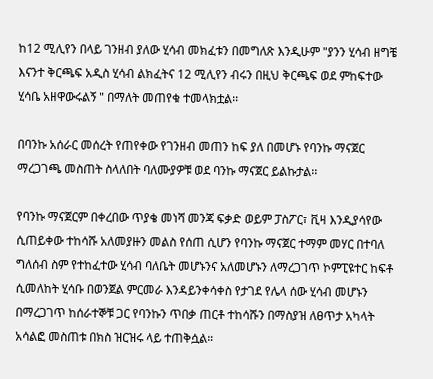ከ12 ሚሊየን በላይ ገንዘብ ያለው ሂሳብ መክፈቱን በመግለጽ እንዲሁም "ያንን ሂሳብ ዘግቼ እናንተ ቅርጫፍ አዲስ ሂሳብ ልክፈትና 12 ሚሊየን ብሩን በዚህ ቅርጫፍ ወደ ምከፍተው ሂሳቤ አዘዋውሩልኝ " በማለት መጠየቁ ተመላክቷል፡፡

በባንኩ አሰራር መሰረት የጠየቀው የገንዘብ መጠን ከፍ ያለ በመሆኑ የባንኩ ማናጀር ማረጋገጫ መስጠት ስላለበት ባለሙያዎቹ ወደ ባንኩ ማናጀር ይልኩታል፡፡

የባንኩ ማናጀርም በቀረበው ጥያቄ መነሻ መንጃ ፍቃድ ወይም ፓስፖር፣ ቪዛ እንዲያሳየው ሲጠይቀው ተከሳሹ አለመያዙን መልስ የሰጠ ሲሆን የባንኩ ማናጀር ተማም መሃር በተባለ ግለሰብ ስም የተከፈተው ሂሳብ ባለቤት መሆኑንና አለመሆኑን ለማረጋገጥ ኮምፒዩተር ከፍቶ ሲመለከት ሂሳቡ በወንጀል ምርመራ እንዳይንቀሳቀስ የታገደ የሌላ ሰው ሂሳብ መሆኑን በማረጋገጥ ከሰራተኞቹ ጋር የባንኩን ጥበቃ ጠርቶ ተከሳሹን በማስያዝ ለፀጥታ አካላት አሳልፎ መስጠቱ በክስ ዝርዝሩ ላይ ተጠቅሷል።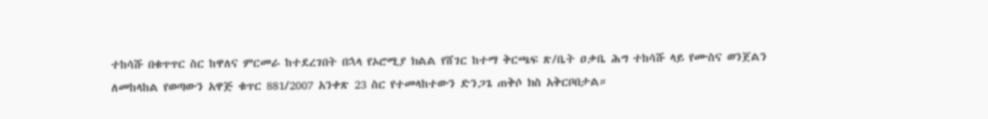ተከሳሹ በቁጥጥር ስር ከዋለና ምርመራ ከተደረገበት በኋላ የኦሮሚያ ክልል የሸገር ከተማ ቅርጫፍ ጽ/ቤት ዐቃቤ ሕግ ተከሳሹ ላይ የሙስና ወንጀልን ለመከላከል የወጣውን አዋጅ ቁጥር 881/2007 አንቀጽ 23 ስር የተመላከተውን ድንጋጌ ጠቅሶ ክስ አቅርቦበታል።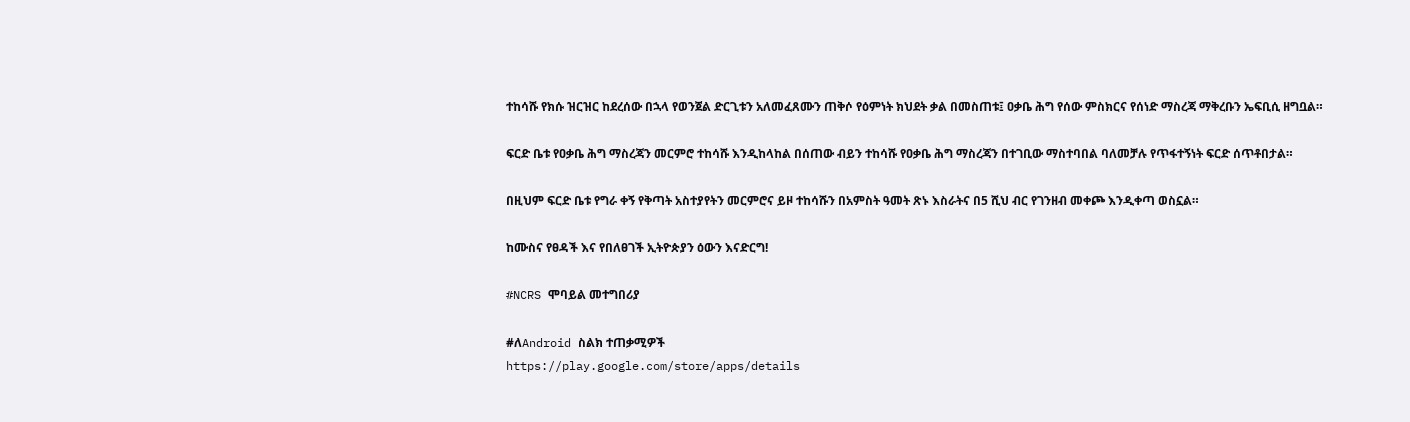ተከሳሹ የክሱ ዝርዝር ከደረሰው በኋላ የወንጀል ድርጊቱን አለመፈጸሙን ጠቅሶ የዕምነት ክህደት ቃል በመስጠቱ፤ ዐቃቤ ሕግ የሰው ምስክርና የሰነድ ማስረጃ ማቅረቡን ኤፍቢሲ ዘግቧል።

ፍርድ ቤቱ የዐቃቤ ሕግ ማስረጃን መርምሮ ተከሳሹ እንዲከላከል በሰጠው ብይን ተከሳሹ የዐቃቤ ሕግ ማስረጃን በተገቢው ማስተባበል ባለመቻሉ የጥፋተኝነት ፍርድ ሰጥቶበታል።

በዚህም ፍርድ ቤቱ የግራ ቀኝ የቅጣት አስተያየትን መርምሮና ይዞ ተከሳሹን በአምስት ዓመት ጽኑ እስራትና በ5 ሺህ ብር የገንዘብ መቀጮ እንዲቀጣ ወስኗል።

ከሙስና የፀዳች እና የበለፀገች ኢትዮጵያን ዕውን እናድርግ!

#NCRS ሞባይል መተግበሪያ

#ለAndroid ስልክ ተጠቃሚዎች
https://play.google.com/store/apps/details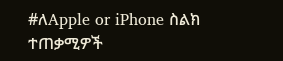#ለApple or iPhone ስልክ ተጠቃሚዎች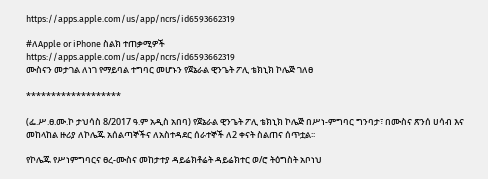https://apps.apple.com/us/app/ncrs/id6593662319

#ለApple or iPhone ስልክ ተጠቃሚዎች
https://apps.apple.com/us/app/ncrs/id6593662319
ሙስናን መታገል ለነገ የማይባል ተግባር መሆኑን የጀኔራል ዊንጌት ፖሊ ቴክኒክ ኮሌጅ ገለፀ

*******************

(ፌ.ሥ.ፀ.ሙ.ኮ ታህሳስ 8/2017 ዓ.ም አዲስ አበባ) የጀኔራል ዊንጌት ፖሊ ቴክኒክ ኮሌጅ በሥነ-ምግባር ግንባታ፣ በሙስና ጽንሰ ሀሳብ እና መከላከል ዙሪያ ለኮሌጁ አሰልጣኞችና ለአስተዳደር ሰራተኞች ለ2 ቀናት ስልጠና ሰጥቷል፡፡

የኮሌጁ የሥነምግባርና ፀረ-ሙስና መከታተያ ዳይሬክቶሬት ዳይሬክተር ወ/ሮ ትዕግስት አቦነህ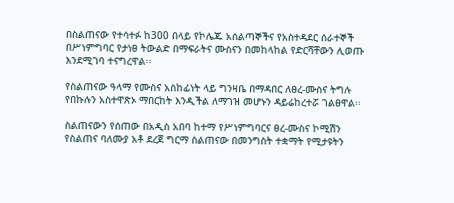በስልጠናው የተሳተፉ ከ300 በላይ የኮሌጁ አሰልጣኞችና የአስተዳደር ሰራተኞች በሥነምግባር የታነፀ ትውልድ በማፍራትና ሙስናን በመከላከል የድርሻቸውን ሊወጡ እንደሚገባ ተናግረዋል፡፡

የስልጠናው ዓላማ የሙስና አስከፊነት ላይ ግንዛቤ በማዳበር ለፀረ-ሙስና ትግሉ የበኩሉን አስተዋጽኦ ማበርከት እንዲችል ለማገዝ መሆኑን ዳይሬከረተሯ ገልፀዋል፡፡

ስልጠናውን የሰጠው በአዲስ አበባ ከተማ የሥነምግባርና ፀረ-ሙስና ኮሚሽን የስልጠና ባለሙያ አቶ ደረጀ ግርማ ስልጠናው በመንግስት ተቋማት የሚታዩትን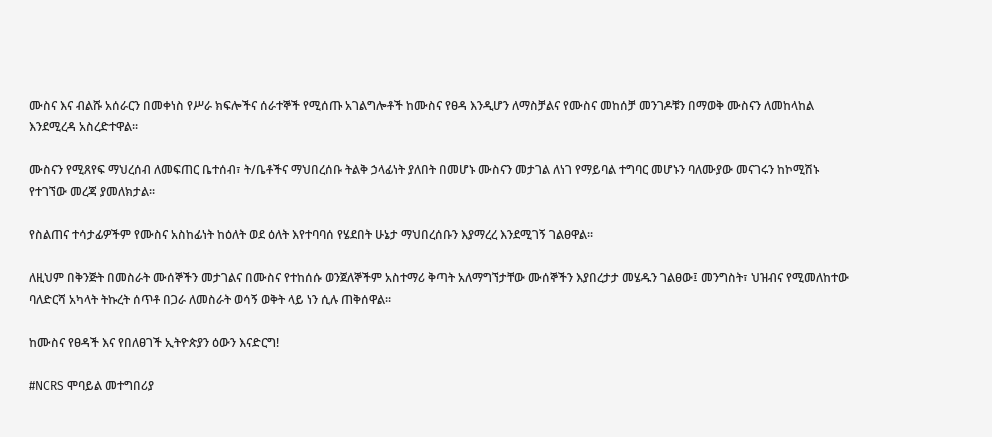ሙስና እና ብልሹ አሰራርን በመቀነስ የሥራ ክፍሎችና ሰራተኞች የሚሰጡ አገልግሎቶች ከሙስና የፀዳ እንዲሆን ለማስቻልና የሙስና መከሰቻ መንገዶቹን በማወቅ ሙስናን ለመከላከል እንደሚረዳ አስረድተዋል፡፡

ሙስናን የሚጸየፍ ማህረሰብ ለመፍጠር ቤተሰብ፣ ት/ቤቶችና ማህበረሰቡ ትልቅ ኃላፊነት ያለበት በመሆኑ ሙስናን መታገል ለነገ የማይባል ተግባር መሆኑን ባለሙያው መናገሩን ከኮሚሽኑ የተገኘው መረጃ ያመለክታል፡፡

የስልጠና ተሳታፊዎችም የሙስና አስከፊነት ከዕለት ወደ ዕለት እየተባባሰ የሄደበት ሁኔታ ማህበረሰቡን እያማረረ እንደሚገኝ ገልፀዋል፡፡

ለዚህም በቅንጅት በመስራት ሙሰኞችን መታገልና በሙስና የተከሰሱ ወንጀለኞችም አስተማሪ ቅጣት አለማግኘታቸው ሙሰኞችን እያበረታታ መሄዱን ገልፀው፤ መንግስት፣ ህዝብና የሚመለከተው ባለድርሻ አካላት ትኩረት ሰጥቶ በጋራ ለመስራት ወሳኝ ወቅት ላይ ነን ሲሉ ጠቅሰዋል፡፡

ከሙስና የፀዳች እና የበለፀገች ኢትዮጵያን ዕውን እናድርግ!

#NCRS ሞባይል መተግበሪያ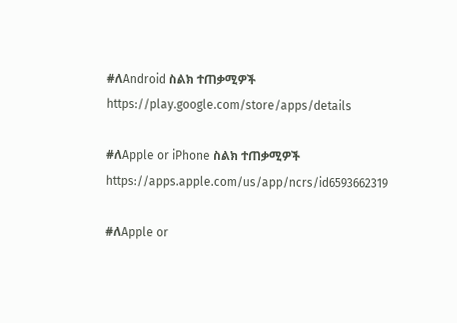#ለAndroid ስልክ ተጠቃሚዎች
https://play.google.com/store/apps/details

#ለApple or iPhone ስልክ ተጠቃሚዎች
https://apps.apple.com/us/app/ncrs/id6593662319

#ለApple or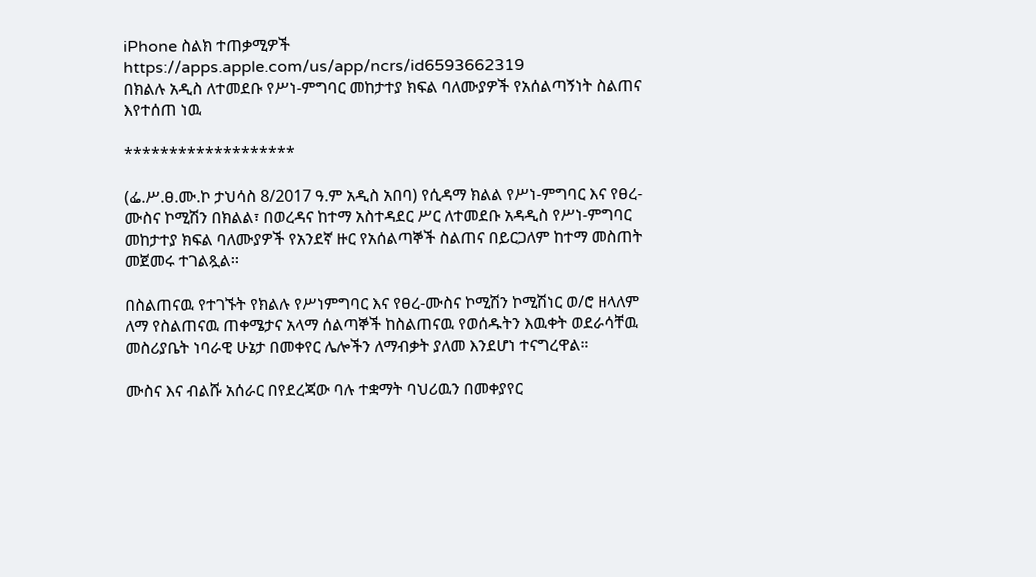iPhone ስልክ ተጠቃሚዎች
https://apps.apple.com/us/app/ncrs/id6593662319
በክልሉ አዲስ ለተመደቡ የሥነ-ምግባር መከታተያ ክፍል ባለሙያዎች የአሰልጣኝነት ስልጠና እየተሰጠ ነዉ

*******************

(ፌ.ሥ.ፀ.ሙ.ኮ ታህሳስ 8/2017 ዓ.ም አዲስ አበባ) የሲዳማ ክልል የሥነ-ምግባር እና የፀረ-ሙስና ኮሚሽን በክልል፣ በወረዳና ከተማ አስተዳደር ሥር ለተመደቡ አዳዲስ የሥነ-ምግባር መከታተያ ክፍል ባለሙያዎች የአንደኛ ዙር የአሰልጣኞች ስልጠና በይርጋለም ከተማ መስጠት መጀመሩ ተገልጿል፡፡

በስልጠናዉ የተገኙት የክልሉ የሥነምግባር እና የፀረ-ሙስና ኮሚሽን ኮሚሽነር ወ/ሮ ዘላለም ለማ የስልጠናዉ ጠቀሜታና አላማ ሰልጣኞች ከስልጠናዉ የወሰዱትን እዉቀት ወደራሳቸዉ መስሪያቤት ነባራዊ ሁኔታ በመቀየር ሌሎችን ለማብቃት ያለመ እንደሆነ ተናግረዋል።

ሙስና እና ብልሹ አሰራር በየደረጃው ባሉ ተቋማት ባህሪዉን በመቀያየር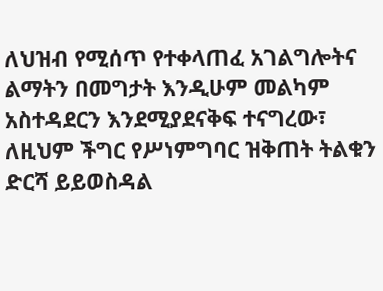ለህዝብ የሚሰጥ የተቀላጠፈ አገልግሎትና ልማትን በመግታት እንዲሁም መልካም አስተዳደርን እንደሚያደናቅፍ ተናግረው፣ ለዚህም ችግር የሥነምግባር ዝቅጠት ትልቁን ድርሻ ይይወስዳል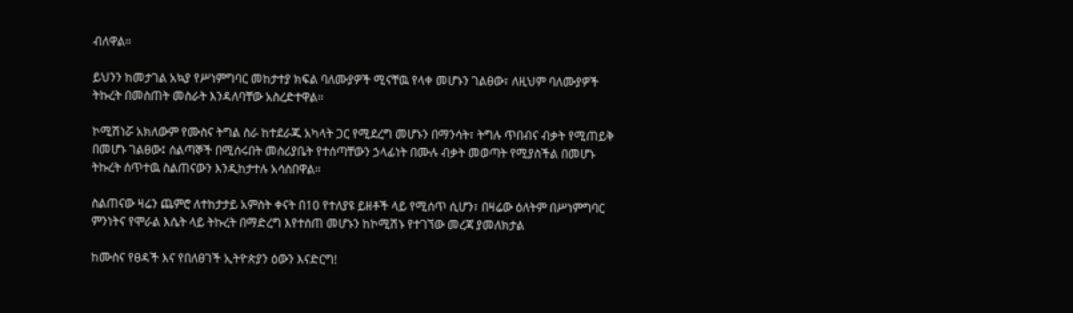ብለዋል።

ይህንን ከመታገል አኳያ የሥነምግባር መከታተያ ክፍል ባለሙያዎች ሚናቸዉ የላቀ መሆኑን ገልፀው፣ ለዚህም ባለሙያዎች ትኩረት በመስጠት መስራት እንዳለባቸው አስረድተዋል።

ኮሚሽነሯ አክለውም የሙስና ትግል ስራ ከተደራጁ አካላት ጋር የሚደረግ መሆኑን በማንሳት፣ ትግሉ ጥበብና ብቃት የሚጠይቅ በመሆኑ ገልፀው፤ ሰልጣኞች በሚሰሩበት መስሪያቤት የተሰጣቸውን ኃላፊነት በሙሉ ብቃት መወጣት የሚያስችል በመሆኑ ትኩረት ሰጥተዉ ስልጠናውን እንዲከታተሉ አሳስበዋል።

ስልጠናው ዛሬን ጨምሮ ለተከታታይ አምስት ቀናት በ10 የተለያዩ ይዘቶች ላይ የሚሰጥ ሲሆን፣ በዛሬው ዕለትም በሥነምግባር ምንነትና የሞራል እሴት ላይ ትኩረት በማድረግ እየተሰጠ መሆኑን ከኮሚሽኑ የተገኘው መረጃ ያመለክታል

ከሙስና የፀዳች እና የበለፀገች ኢትዮጵያን ዕውን እናድርግ!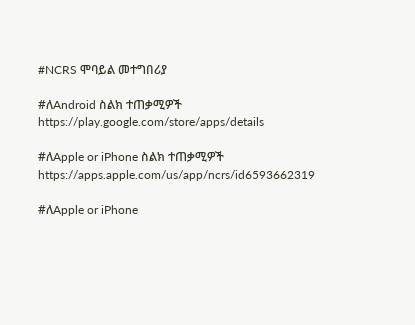#NCRS ሞባይል መተግበሪያ

#ለAndroid ስልክ ተጠቃሚዎች
https://play.google.com/store/apps/details

#ለApple or iPhone ስልክ ተጠቃሚዎች
https://apps.apple.com/us/app/ncrs/id6593662319

#ለApple or iPhone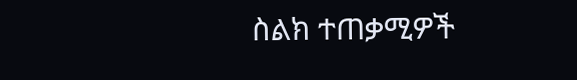ስልክ ተጠቃሚዎች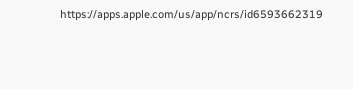https://apps.apple.com/us/app/ncrs/id6593662319